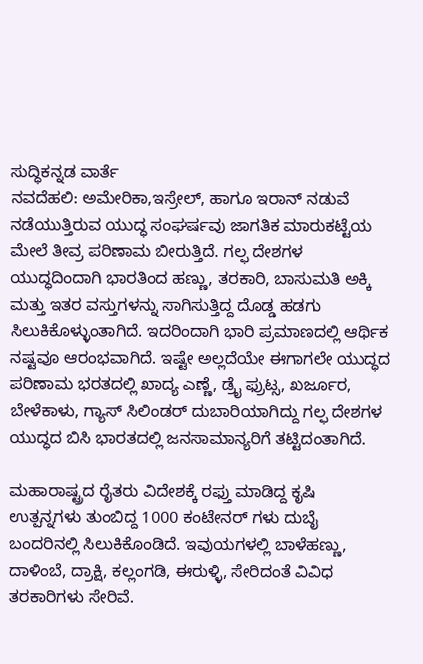ಸುದ್ಧಿಕನ್ನಡ ವಾರ್ತೆ
ನವದೆಹಲಿ: ಅಮೇರಿಕಾ,ಇಸ್ರೇಲ್, ಹಾಗೂ ಇರಾನ್ ನಡುವೆ ನಡೆಯುತ್ತಿರುವ ಯುದ್ಧ ಸಂಘರ್ಷವು ಜಾಗತಿಕ ಮಾರುಕಟ್ಟೆಯ ಮೇಲೆ ತೀವ್ರ ಪರಿಣಾಮ ಬೀರುತ್ತಿದೆ. ಗಲ್ಫ ದೇಶಗಳ ಯುದ್ಧದಿಂದಾಗಿ ಭಾರತಿಂದ ಹಣ್ಣು, ತರಕಾರಿ, ಬಾಸುಮತಿ ಅಕ್ಕಿ ಮತ್ತು ಇತರ ವಸ್ತುಗಳನ್ನು ಸಾಗಿಸುತ್ತಿದ್ದ ದೊಡ್ಡ ಹಡಗು ಸಿಲುಕಿಕೊಳ್ಳುಂತಾಗಿದೆ. ಇದರಿಂದಾಗಿ ಭಾರಿ ಪ್ರಮಾಣದಲ್ಲಿ ಆರ್ಥಿಕ ನಷ್ಟವೂ ಆರಂಭವಾಗಿದೆ. ಇಷ್ಟೇ ಅಲ್ಲದೆಯೇ ಈಗಾಗಲೇ ಯುದ್ಧದ ಪರಿಣಾಮ ಭರತದಲ್ಲಿ ಖಾದ್ಯ ಎಣ್ಣೆ, ಡ್ರೈ ಫ್ರುಟ್ಸ, ಖರ್ಜೂರ, ಬೇಳೆಕಾಳು, ಗ್ಯಾಸ್ ಸಿಲಿಂಡರ್ ದುಬಾರಿಯಾಗಿದ್ದು ಗಲ್ಫ ದೇಶಗಳ ಯುದ್ಧದ ಬಿಸಿ ಭಾರತದಲ್ಲಿ ಜನಸಾಮಾನ್ಯರಿಗೆ ತಟ್ಟಿದಂತಾಗಿದೆ.

ಮಹಾರಾಷ್ಟ್ರದ ರೈತರು ವಿದೇಶಕ್ಕೆ ರಫ್ತು ಮಾಡಿದ್ದ ಕೃಷಿ ಉತ್ಪನ್ನಗಳು ತುಂಬಿದ್ದ 1000 ಕಂಟೇನರ್ ಗಳು ದುಬೈ ಬಂದರಿನಲ್ಲಿ ಸಿಲುಕಿಕೊಂಡಿದೆ. ಇವುಯಗಳಲ್ಲಿ ಬಾಳೆಹಣ್ಣು, ದಾಳಿಂಬೆ, ದ್ರಾಕ್ಷಿ, ಕಲ್ಲಂಗಡಿ, ಈರುಳ್ಳಿ, ಸೇರಿದಂತೆ ವಿವಿಧ ತರಕಾರಿಗಳು ಸೇರಿವೆ.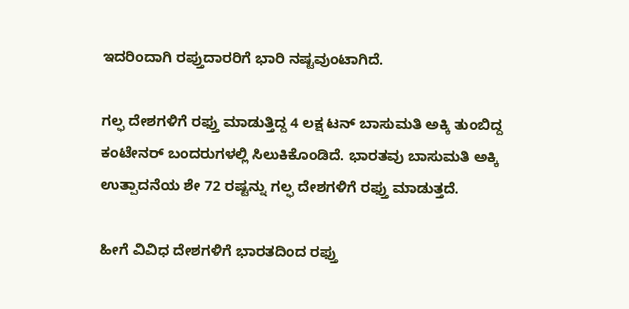ಇದರಿಂದಾಗಿ ರಪ್ತುದಾರರಿಗೆ ಭಾರಿ ನಷ್ಟವುಂಟಾಗಿದೆ.

ಗಲ್ಫ ದೇಶಗಳಿಗೆ ರಫ್ತು ಮಾಡುತ್ತಿದ್ದ 4 ಲಕ್ಷ ಟನ್ ಬಾಸುಮತಿ ಅಕ್ಕಿ ತುಂಬಿದ್ದ ಕಂಟೇನರ್ ಬಂದರುಗಳಲ್ಲಿ ಸಿಲುಕಿಕೊಂಡಿದೆ. ಭಾರತವು ಬಾಸುಮತಿ ಅಕ್ಕಿ ಉತ್ಪಾದನೆಯ ಶೇ 72 ರಷ್ಟನ್ನು ಗಲ್ಫ ದೇಶಗಳಿಗೆ ರಫ್ತು ಮಾಡುತ್ತದೆ.

ಹೀಗೆ ವಿವಿಧ ದೇಶಗಳಿಗೆ ಭಾರತದಿಂದ ರಫ್ತು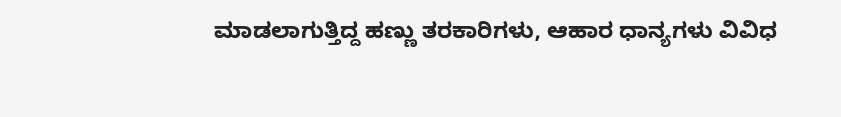ಮಾಡಲಾಗುತ್ತಿದ್ದ ಹಣ್ಣು ತರಕಾರಿಗಳು, ಆಹಾರ ಧಾನ್ಯಗಳು ವಿವಿಧ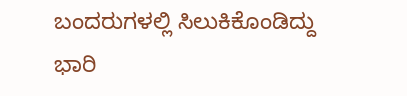ಬಂದರುಗಳಲ್ಲಿ ಸಿಲುಕಿಕೊಂಡಿದ್ದು ಭಾರಿ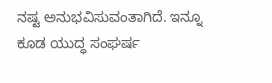ನಷ್ಟ ಅನುಭವಿಸುವಂತಾಗಿದೆ. ಇನ್ನೂ ಕೂಡ ಯುದ್ಧ ಸಂಘರ್ಷ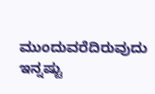ಮುಂದುವರೆದಿರುವುದು ಇನ್ನಷ್ಟು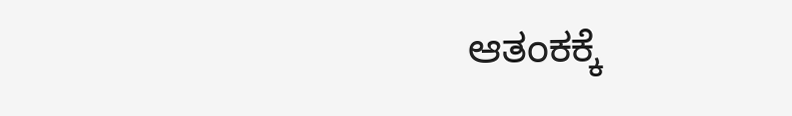ಆತಂಕಕ್ಕೆ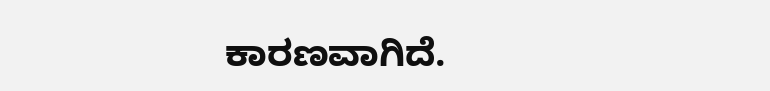ಕಾರಣವಾಗಿದೆ.